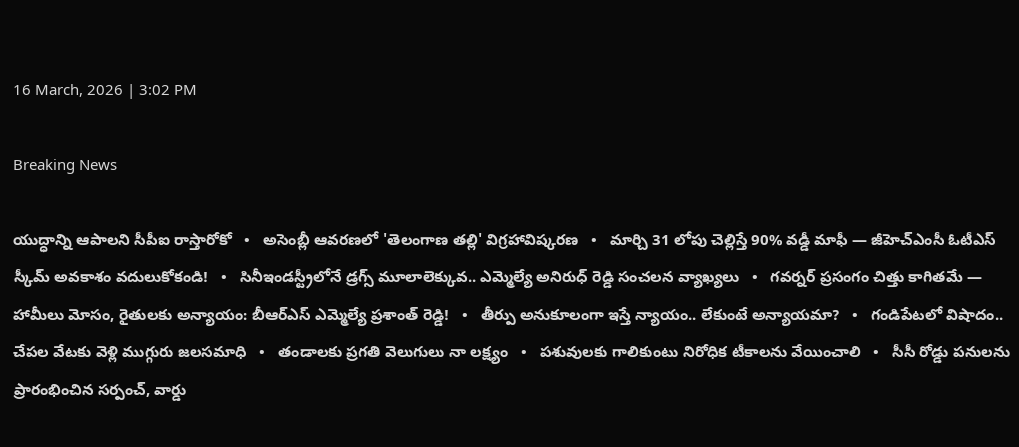16 March, 2026 | 3:02 PM

Breaking News

యుద్ధాన్ని ఆపాలని సీపీఐ రాస్తారోకో   •   అసెంబ్లీ ఆవరణలో 'తెలంగాణ తల్లి' విగ్రహావిష్కరణ   •   మార్చి 31 లోపు చెల్లిస్తే 90% వడ్డీ మాఫీ — జీహెచ్ఎంసీ ఓటీఎస్ స్కీమ్ అవకాశం వదులుకోకండి!   •   సినీఇండస్ట్రీలోనే డ్రగ్స్ మూలాలెక్కువ.. ఎమ్మెల్యే అనిరుధ్ రెడ్డి సంచలన వ్యాఖ్యలు   •   గవర్నర్ ప్రసంగం చిత్తు కాగితమే — హామీలు మోసం, రైతులకు అన్యాయం: బీఆర్ఎస్ ఎమ్మెల్యే ప్రశాంత్ రెడ్డి!   •   తీర్పు అనుకూలంగా ఇస్తే న్యాయం.. లేకుంటే అన్యాయమా?   •   గండిపేటలో విషాదం.. చేపల వేటకు వెళ్లి ముగ్గురు జలసమాధి   •   తండాలకు ప్రగతి వెలుగులు నా లక్ష్యం   •   పశువులకు గాలికుంటు నిరోధిక టీకాలను వేయించాలి   •   సీసీ రోడ్డు పనులను ప్రారంభించిన సర్పంచ్, వార్డు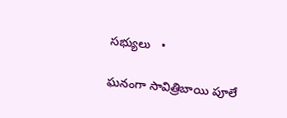సభ్యులు   •

ఘనంగా సావిత్రిబాయి పూలే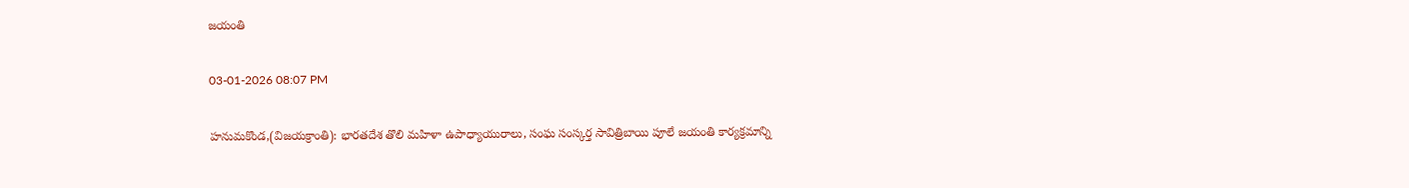జయంతి

03-01-2026 08:07 PM

హనుమకొండ,(విజయక్రాంతి): భారతదేశ తొలి మహిళా ఉపాధ్యాయురాలు, సంఘ సంస్కర్త సావిత్రిబాయి పూలే జయంతి కార్యక్రమాన్ని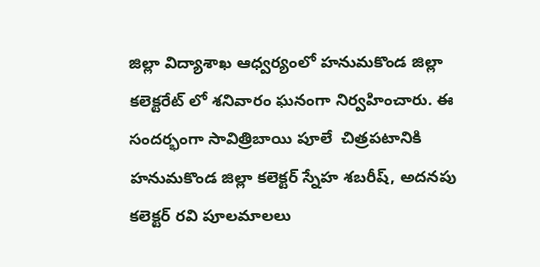జిల్లా విద్యాశాఖ ఆధ్వర్యంలో హనుమకొండ జిల్లా కలెక్టరేట్ లో శనివారం ఘనంగా నిర్వహించారు. ఈ సందర్భంగా సావిత్రిబాయి పూలే  చిత్రపటానికి హనుమకొండ జిల్లా కలెక్టర్ స్నేహ శబరీష్, అదనపు కలెక్టర్ రవి పూలమాలలు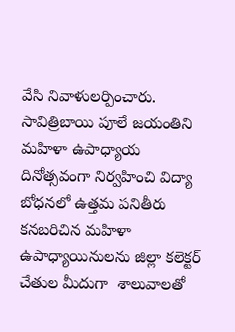వేసి నివాళులర్పించారు. సావిత్రిబాయి పూలే జయంతిని మహిళా ఉపాధ్యాయ దినోత్సవంగా నిర్వహించి విద్యా బోధనలో ఉత్తమ పనితీరు కనబరిచిన మహిళా ఉపాధ్యాయినులను జిల్లా కలెక్టర్ చేతుల మీదుగా  శాలువాలతో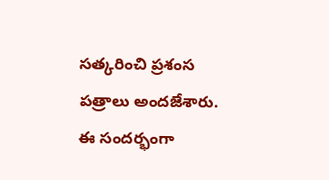సత్కరించి ప్రశంస పత్రాలు అందజేశారు. ఈ సందర్భంగా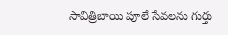సావిత్రిబాయి పూలే సేవలను గుర్తు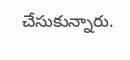చేసుకున్నారు.